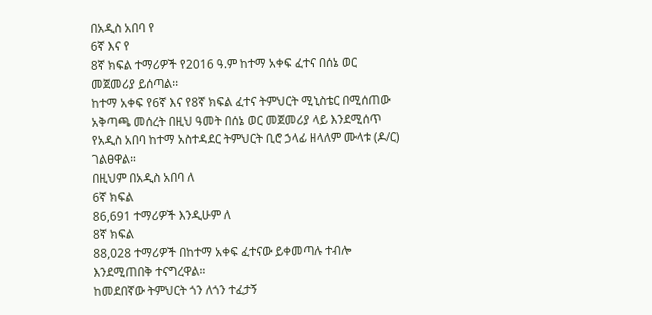በአዲስ አበባ የ
6ኛ እና የ
8ኛ ክፍል ተማሪዎች የ2016 ዓ.ም ከተማ አቀፍ ፈተና በሰኔ ወር መጀመሪያ ይሰጣል፡፡
ከተማ አቀፍ የ6ኛ እና የ8ኛ ክፍል ፈተና ትምህርት ሚኒስቴር በሚሰጠው አቅጣጫ መሰረት በዚህ ዓመት በሰኔ ወር መጀመሪያ ላይ እንደሚሰጥ የአዲስ አበባ ከተማ አስተዳደር ትምህርት ቢሮ ኃላፊ ዘላለም ሙላቱ (ዶ/ር) ገልፀዋል።
በዚህም በአዲስ አበባ ለ
6ኛ ክፍል
86,691 ተማሪዎች እንዲሁም ለ
8ኛ ክፍል
88,028 ተማሪዎች በከተማ አቀፍ ፈተናው ይቀመጣሉ ተብሎ እንደሚጠበቅ ተናግረዋል።
ከመደበኛው ትምህርት ጎን ለጎን ተፈታኝ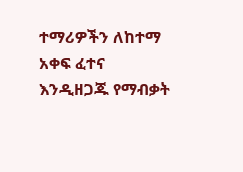ተማሪዎችን ለከተማ አቀፍ ፈተና እንዲዘጋጁ የማብቃት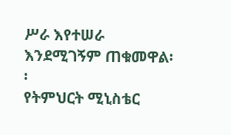ሥራ እየተሠራ እንደሚገኝም ጠቁመዋል፡፡
የትምህርት ሚኒስቴር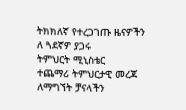ትክክለኛ የተረጋገጡ ዜናዎችን ለ ጓደኛዎ ያጋሩ
ትምህርት ሚኒስቴር
ተጨማሪ ትምህርታዊ መረጃ ለማግኘት ቻናላችን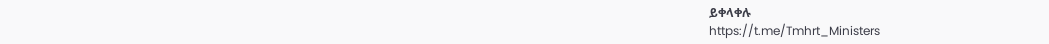ይቀላቀሉ
https://t.me/Tmhrt_Ministers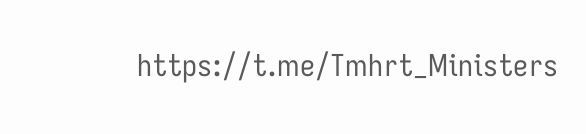https://t.me/Tmhrt_Ministers